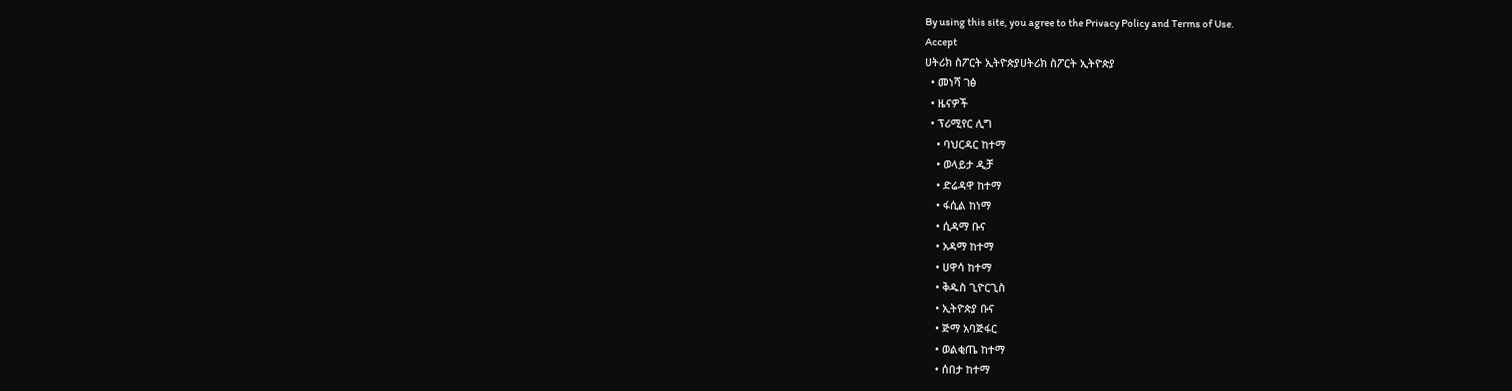By using this site, you agree to the Privacy Policy and Terms of Use.
Accept
ሀትሪክ ስፖርት ኢትዮጵያሀትሪክ ስፖርት ኢትዮጵያ
  • መነሻ ገፅ
  • ዜናዎች
  • ፕሪሚየር ሊግ
    • ባህርዳር ከተማ
    • ወላይታ ዲቻ
    • ድሬዳዋ ከተማ
    • ፋሲል ከነማ
    • ሲዳማ ቡና
    • አዳማ ከተማ
    • ሀዋሳ ከተማ
    • ቅዱስ ጊዮርጊስ
    • ኢትዮጵያ ቡና
    • ጅማ አባጅፋር
    • ወልቂጤ ከተማ
    • ሰበታ ከተማ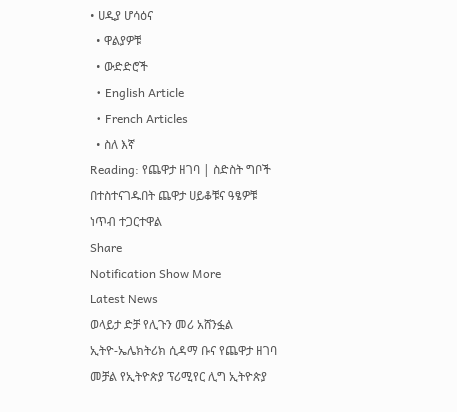• ሀዲያ ሆሳዕና
  • ዋልያዎቹ
  • ውድድሮች
  • English Article
  • French Articles
  • ስለ እኛ
Reading: የጨዋታ ዘገባ | ስድስት ግቦች በተስተናገዱበት ጨዋታ ሀይቆቹና ዓፄዎቹ ነጥብ ተጋርተዋል
Share
Notification Show More
Latest News
ወላይታ ድቻ የሊጉን መሪ አሸንፏል
ኢትዮ-ኤሌክትሪክ ሲዳማ ቡና የጨዋታ ዘገባ መቻል የኢትዮጵያ ፕሪሚየር ሊግ ኢትዮጵያ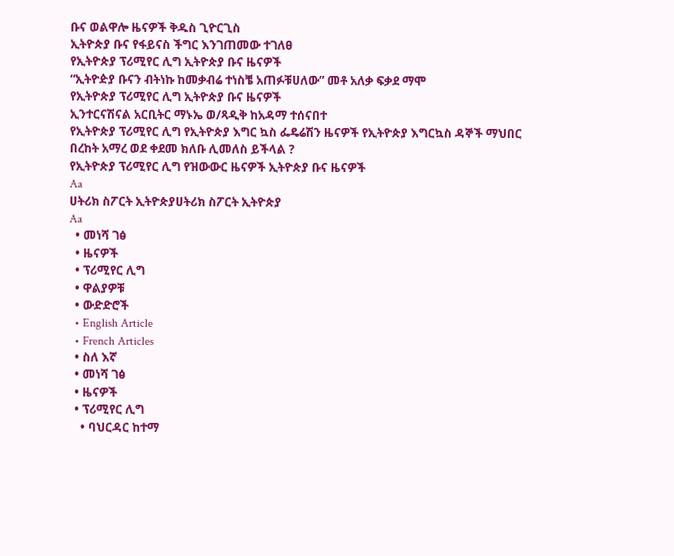ቡና ወልዋሎ ዜናዎች ቅዱስ ጊዮርጊስ
ኢትዮጵያ ቡና የፋይናስ ችግር እንገጠመው ተገለፀ
የኢትዮጵያ ፕሪሚየር ሊግ ኢትዮጵያ ቡና ዜናዎች
“ኢትዮዽያ ቡናን ብትነኩ ከመቃብሬ ተነስቼ አጠፉቹሀለው” መቶ አለቃ ፍቃደ ማሞ
የኢትዮጵያ ፕሪሚየር ሊግ ኢትዮጵያ ቡና ዜናዎች
ኢንተርናሽናል አርቢትር ማኑኤ ወ/ጻዲቅ ከአዳማ ተሰናበተ
የኢትዮጵያ ፕሪሚየር ሊግ የኢትዮጵያ እግር ኳስ ፌዴሬሽን ዜናዎች የኢትዮጵያ እግርኳስ ዳኞች ማህበር
በረከት አማረ ወደ ቀደመ ክለቡ ሊመለስ ይችላል ?
የኢትዮጵያ ፕሪሚየር ሊግ የዝውውር ዜናዎች ኢትዮጵያ ቡና ዜናዎች
Aa
ሀትሪክ ስፖርት ኢትዮጵያሀትሪክ ስፖርት ኢትዮጵያ
Aa
  • መነሻ ገፅ
  • ዜናዎች
  • ፕሪሚየር ሊግ
  • ዋልያዎቹ
  • ውድድሮች
  • English Article
  • French Articles
  • ስለ እኛ
  • መነሻ ገፅ
  • ዜናዎች
  • ፕሪሚየር ሊግ
    • ባህርዳር ከተማ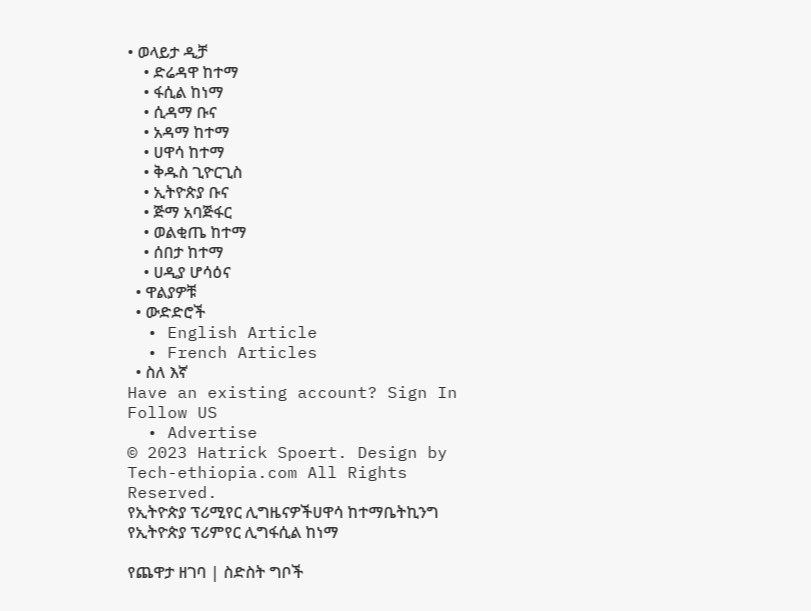• ወላይታ ዲቻ
    • ድሬዳዋ ከተማ
    • ፋሲል ከነማ
    • ሲዳማ ቡና
    • አዳማ ከተማ
    • ሀዋሳ ከተማ
    • ቅዱስ ጊዮርጊስ
    • ኢትዮጵያ ቡና
    • ጅማ አባጅፋር
    • ወልቂጤ ከተማ
    • ሰበታ ከተማ
    • ሀዲያ ሆሳዕና
  • ዋልያዎቹ
  • ውድድሮች
  • English Article
  • French Articles
  • ስለ እኛ
Have an existing account? Sign In
Follow US
  • Advertise
© 2023 Hatrick Spoert. Design by Tech-ethiopia.com All Rights Reserved.
የኢትዮጵያ ፕሪሚየር ሊግዜናዎችሀዋሳ ከተማቤትኪንግ የኢትዮጵያ ፕሪምየር ሊግፋሲል ከነማ

የጨዋታ ዘገባ | ስድስት ግቦች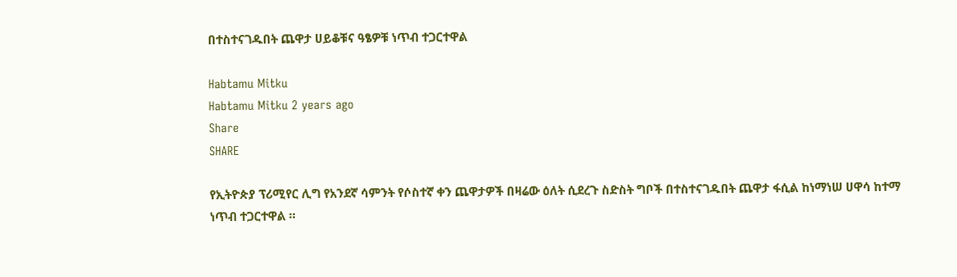በተስተናገዱበት ጨዋታ ሀይቆቹና ዓፄዎቹ ነጥብ ተጋርተዋል

Habtamu Mitku
Habtamu Mitku 2 years ago
Share
SHARE

የኢትዮጵያ ፕሪሚየር ሊግ የአንደኛ ሳምንት የሶስተኛ ቀን ጨዋታዎች በዛሬው ዕለት ሲደረጉ ስድስት ግቦች በተስተናገዱበት ጨዋታ ፋሲል ከነማነሠ ሀዋሳ ከተማ ነጥብ ተጋርተዋል ።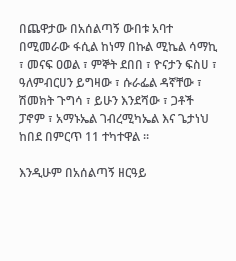በጨዋታው በአሰልጣኝ ውበቱ አባተ በሚመራው ፋሲል ከነማ በኩል ሚኬል ሳማኪ ፣ መናፍ ዐወል ፣ ምኞት ደበበ ፣ ዮናታን ፍስሀ ፣ ዓለምብርሀን ይግዛው ፣ ሱራፌል ዳኛቸው ፣ ሽመክት ጉግሳ ፣ ይሁን እንደሻው ፣ ጋቶች ፓኖም ፣ አማኑኤል ገብረሚካኤል እና ጌታነህ ከበደ በምርጥ 11 ተካተዋል ።

እንዲሁም በአሰልጣኝ ዘርዓይ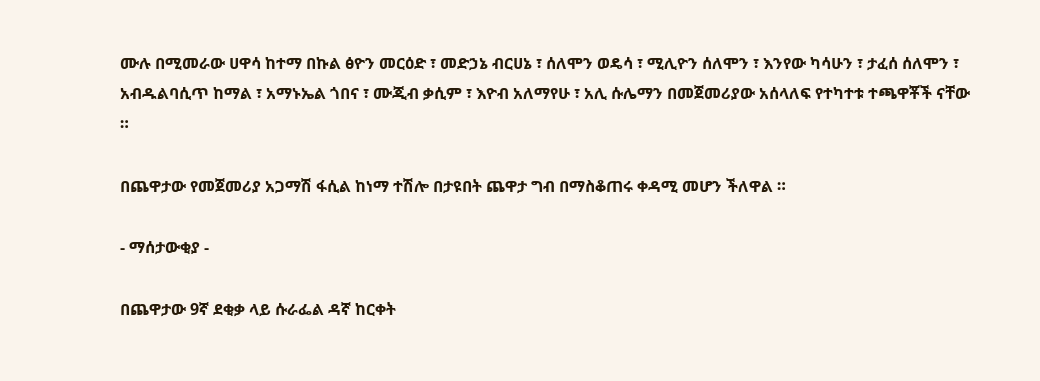ሙሉ በሚመራው ሀዋሳ ከተማ በኩል ፅዮን መርዕድ ፣ መድኃኔ ብርሀኔ ፣ ሰለሞን ወዴሳ ፣ ሚሊዮን ሰለሞን ፣ እንየው ካሳሁን ፣ ታፈሰ ሰለሞን ፣ አብዱልባሲጥ ከማል ፣ አማኑኤል ጎበና ፣ ሙጂብ ቃሲም ፣ እዮብ አለማየሁ ፣ አሊ ሱሌማን በመጀመሪያው አሰላለፍ የተካተቱ ተጫዋቾች ናቸው ።

በጨዋታው የመጀመሪያ አጋማሽ ፋሲል ከነማ ተሽሎ በታዩበት ጨዋታ ግብ በማስቆጠሩ ቀዳሚ መሆን ችለዋል ።

- ማሰታውቂያ -

በጨዋታው 9ኛ ደቂቃ ላይ ሱራፌል ዳኛ ከርቀት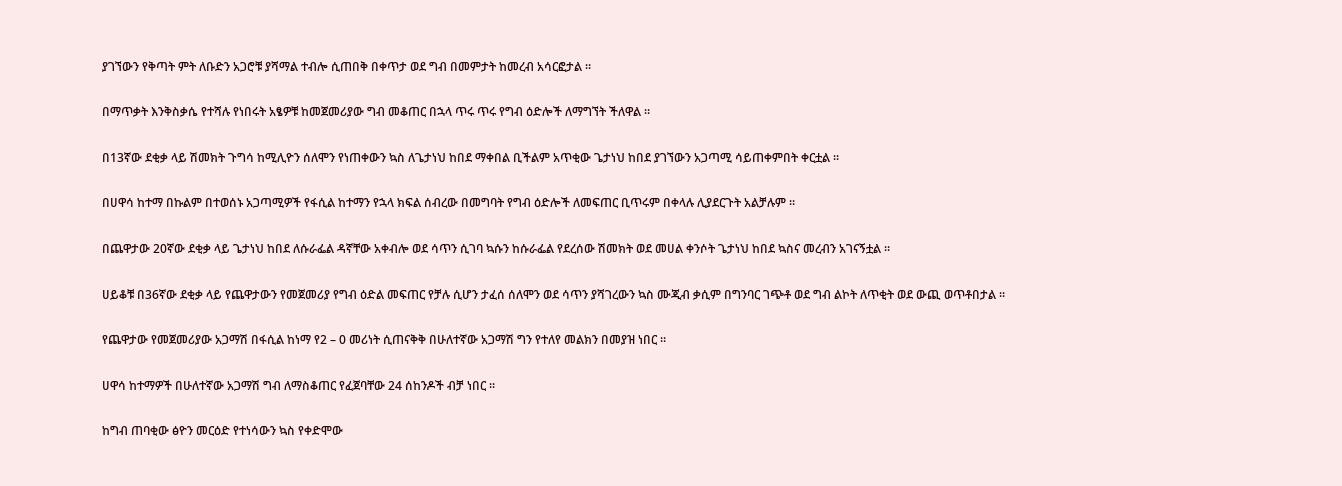ያገኘውን የቅጣት ምት ለቡድን አጋሮቹ ያሻማል ተብሎ ሲጠበቅ በቀጥታ ወደ ግብ በመምታት ከመረብ አሳርፎታል ።

በማጥቃት እንቅስቃሴ የተሻሉ የነበሩት አፄዎቹ ከመጀመሪያው ግብ መቆጠር በኋላ ጥሩ ጥሩ የግብ ዕድሎች ለማግኘት ችለዋል ።

በ13ኛው ደቂቃ ላይ ሽመክት ጉግሳ ከሚሊዮን ሰለሞን የነጠቀውን ኳስ ለጌታነህ ከበደ ማቀበል ቢችልም አጥቂው ጌታነህ ከበደ ያገኘውን አጋጣሚ ሳይጠቀምበት ቀርቷል ።

በሀዋሳ ከተማ በኩልም በተወሰኑ አጋጣሚዎች የፋሲል ከተማን የኋላ ክፍል ሰብረው በመግባት የግብ ዕድሎች ለመፍጠር ቢጥሩም በቀላሉ ሊያደርጉት አልቻሉም ።

በጨዋታው 20ኛው ደቂቃ ላይ ጌታነህ ከበደ ለሱራፌል ዳኛቸው አቀብሎ ወደ ሳጥን ሲገባ ኳሱን ከሱራፌል የደረሰው ሽመክት ወደ መሀል ቀንሶት ጌታነህ ከበደ ኳስና መረብን አገናኝቷል ።

ሀይቆቹ በ36ኛው ደቂቃ ላይ የጨዋታውን የመጀመሪያ የግብ ዕድል መፍጠር የቻሉ ሲሆን ታፈሰ ሰለሞን ወደ ሳጥን ያሻገረውን ኳስ ሙጂብ ቃሲም በግንባር ገጭቶ ወደ ግብ ልኮት ለጥቂት ወደ ውጪ ወጥቶበታል ።

የጨዋታው የመጀመሪያው አጋማሽ በፋሲል ከነማ የ2 – 0 መሪነት ሲጠናቅቅ በሁለተኛው አጋማሽ ግን የተለየ መልክን በመያዝ ነበር ።

ሀዋሳ ከተማዎች በሁለተኛው አጋማሽ ግብ ለማስቆጠር የፈጀባቸው 24 ሰከንዶች ብቻ ነበር ።

ከግብ ጠባቂው ፅዮን መርዕድ የተነሳውን ኳስ የቀድሞው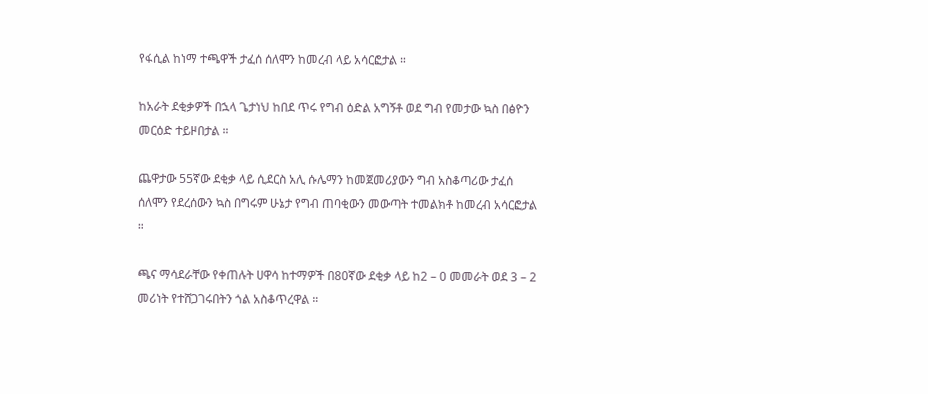የፋሲል ከነማ ተጫዋች ታፈሰ ሰለሞን ከመረብ ላይ አሳርፎታል ።

ከአራት ደቂቃዎች በኋላ ጌታነህ ከበደ ጥሩ የግብ ዕድል አግኝቶ ወደ ግብ የመታው ኳስ በፅዮን መርዕድ ተይዞበታል ።

ጨዋታው 55ኛው ደቂቃ ላይ ሲደርስ አሊ ሱሌማን ከመጀመሪያውን ግብ አስቆጣሪው ታፈሰ ሰለሞን የደረሰውን ኳስ በግሩም ሁኔታ የግብ ጠባቂውን መውጣት ተመልክቶ ከመረብ አሳርፎታል ።

ጫና ማሳደራቸው የቀጠሉት ሀዋሳ ከተማዎች በ80ኛው ደቂቃ ላይ ከ2 – 0 መመራት ወደ 3 – 2 መሪነት የተሸጋገሩበትን ጎል አስቆጥረዋል ።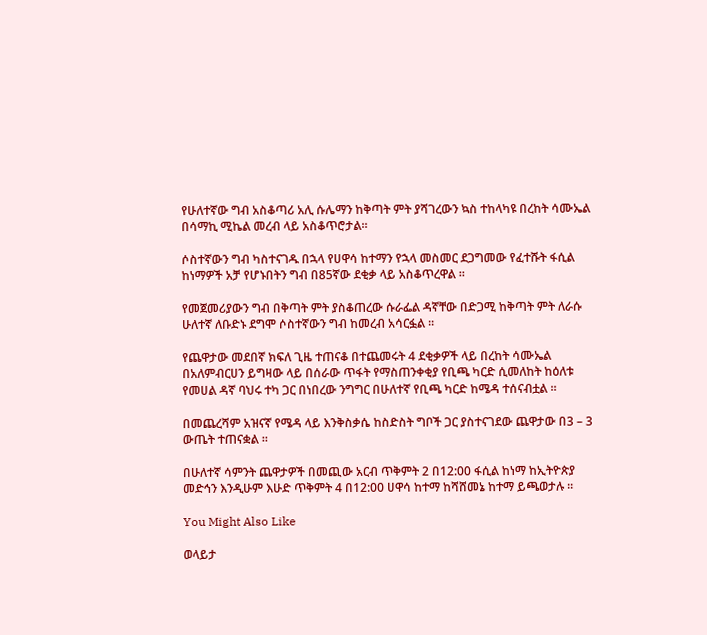የሁለተኛው ግብ አስቆጣሪ አሊ ሱሌማን ከቅጣት ምት ያሻገረውን ኳስ ተከላካዩ በረከት ሳሙኤል በሳማኪ ሚኬል መረብ ላይ አስቆጥሮታል።

ሶስተኛውን ግብ ካስተናገዱ በኋላ የሀዋሳ ከተማን የኋላ መስመር ደጋግመው የፈተሹት ፋሲል ከነማዎች አቻ የሆኑበትን ግብ በ85ኛው ደቂቃ ላይ አስቆጥረዋል ።

የመጀመሪያውን ግብ በቅጣት ምት ያስቆጠረው ሱራፌል ዳኛቸው በድጋሚ ከቅጣት ምት ለራሱ ሁለተኛ ለቡድኑ ደግሞ ሶስተኛውን ግብ ከመረብ አሳርፏል ።

የጨዋታው መደበኛ ክፍለ ጊዜ ተጠናቆ በተጨመሩት 4 ደቂቃዎች ላይ በረከት ሳሙኤል በአለምብርሀን ይግዛው ላይ በሰራው ጥፋት የማስጠንቀቂያ የቢጫ ካርድ ሲመለከት ከዕለቱ የመሀል ዳኛ ባህሩ ተካ ጋር በነበረው ንግግር በሁለተኛ የቢጫ ካርድ ከሜዳ ተሰናብቷል ።

በመጨረሻም አዝናኛ የሜዳ ላይ እንቅስቃሴ ከስድስት ግቦች ጋር ያስተናገደው ጨዋታው በ3 – 3 ውጤት ተጠናቋል ።

በሁለተኛ ሳምንት ጨዋታዎች በመጪው አርብ ጥቅምት 2 በ12:00 ፋሲል ከነማ ከኢትዮጵያ መድኅን እንዲሁም እሁድ ጥቅምት 4 በ12:00 ሀዋሳ ከተማ ከሻሸመኔ ከተማ ይጫወታሉ ።

You Might Also Like

ወላይታ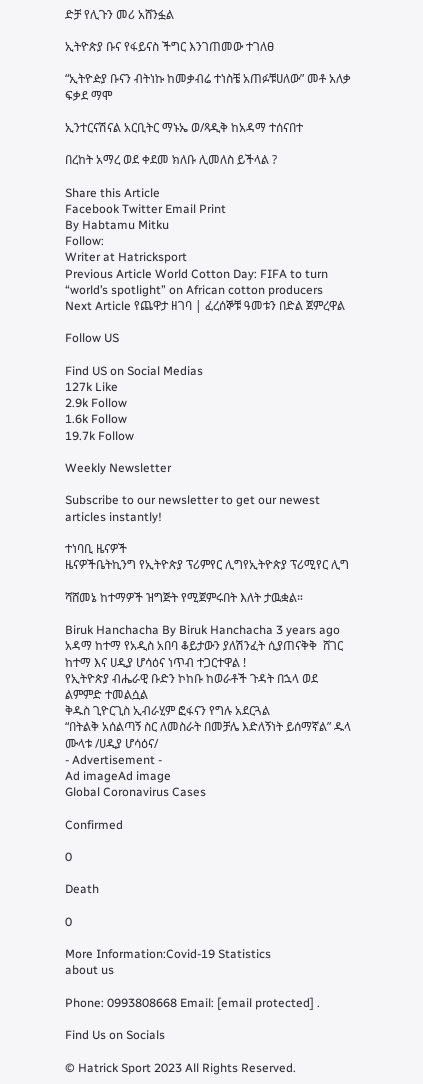ድቻ የሊጉን መሪ አሸንፏል

ኢትዮጵያ ቡና የፋይናስ ችግር እንገጠመው ተገለፀ

“ኢትዮዽያ ቡናን ብትነኩ ከመቃብሬ ተነስቼ አጠፉቹሀለው” መቶ አለቃ ፍቃደ ማሞ

ኢንተርናሽናል አርቢትር ማኑኤ ወ/ጻዲቅ ከአዳማ ተሰናበተ

በረከት አማረ ወደ ቀደመ ክለቡ ሊመለስ ይችላል ?

Share this Article
Facebook Twitter Email Print
By Habtamu Mitku
Follow:
Writer at Hatricksport
Previous Article World Cotton Day: FIFA to turn “world’s spotlight” on African cotton producers
Next Article የጨዋታ ዘገባ | ፈረሰኞቹ ዓመቱን በድል ጀምረዋል

Follow US

Find US on Social Medias
127k Like
2.9k Follow
1.6k Follow
19.7k Follow

Weekly Newsletter

Subscribe to our newsletter to get our newest articles instantly!

ተነባቢ ዜናዎች
ዜናዎችቤትኪንግ የኢትዮጵያ ፕሪምየር ሊግየኢትዮጵያ ፕሪሚየር ሊግ

ሻሸመኔ ከተማዎች ዝግጅት የሚጀምሩበት እለት ታዉቋል።

Biruk Hanchacha By Biruk Hanchacha 3 years ago
አዳማ ከተማ የአዲስ አበባ ቆይታውን ያለሽንፈት ሲያጠናቅቅ  ሸገር ከተማ እና ሀዲያ ሆሳዕና ነጥብ ተጋርተዋል !
የኢትዮጵያ ብሔራዊ ቡድን ኮከቡ ከወራቶች ጉዳት በኋላ ወደ ልምምድ ተመልሷል
ቅዱስ ጊዮርጊስ ኢብራሂም ፎፋናን የግሉ አደርጓል
“በትልቅ አሰልጣኝ ስር ለመስራት በመቻሌ እድለኝነት ይሰማኛል” ዱላ ሙላቱ /ሀዲያ ሆሳዕና/
- Advertisement -
Ad imageAd image
Global Coronavirus Cases

Confirmed

0

Death

0

More Information:Covid-19 Statistics
about us

Phone: 0993808668 Email: [email protected] .

Find Us on Socials

© Hatrick Sport 2023 All Rights Reserved.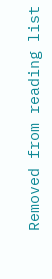Removed from reading list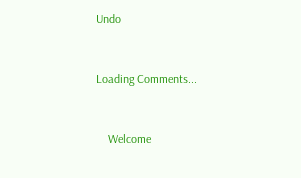Undo


Loading Comments...


    Welcome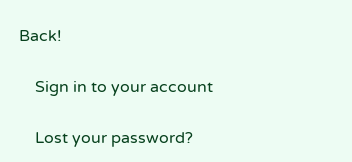Back!

    Sign in to your account

    Lost your password?